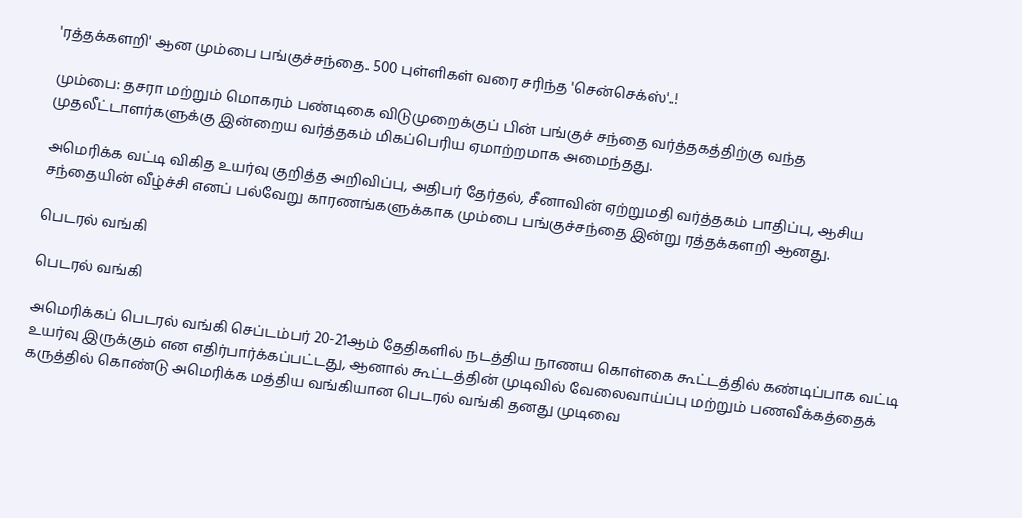'ரத்தக்களறி' ஆன மும்பை பங்குச்சந்தை.. 500 புள்ளிகள் வரை சரிந்த 'சென்செக்ஸ்'..!

மும்பை: தசரா மற்றும் மொகரம் பண்டிகை விடுமுறைக்குப் பின் பங்குச் சந்தை வர்த்தகத்திற்கு வந்த முதலீட்டாளர்களுக்கு இன்றைய வர்த்தகம் மிகப்பெரிய ஏமாற்றமாக அமைந்தது.

அமெரிக்க வட்டி விகித உயர்வு குறித்த அறிவிப்பு, அதிபர் தேர்தல், சீனாவின் ஏற்றுமதி வர்த்தகம் பாதிப்பு, ஆசிய சந்தையின் வீழ்ச்சி எனப் பல்வேறு காரணங்களுக்காக மும்பை பங்குச்சந்தை இன்று ரத்தக்களறி ஆனது.

பெடரல் வங்கி

பெடரல் வங்கி

அமெரிக்கப் பெடரல் வங்கி செப்டம்பர் 20-21ஆம் தேதிகளில் நடத்திய நாணய கொள்கை கூட்டத்தில் கண்டிப்பாக வட்டி உயர்வு இருக்கும் என எதிர்பார்க்கப்பட்டது, ஆனால் கூட்டத்தின் முடிவில் வேலைவாய்ப்பு மற்றும் பணவீக்கத்தைக் கருத்தில் கொண்டு அமெரிக்க மத்திய வங்கியான பெடரல் வங்கி தனது முடிவை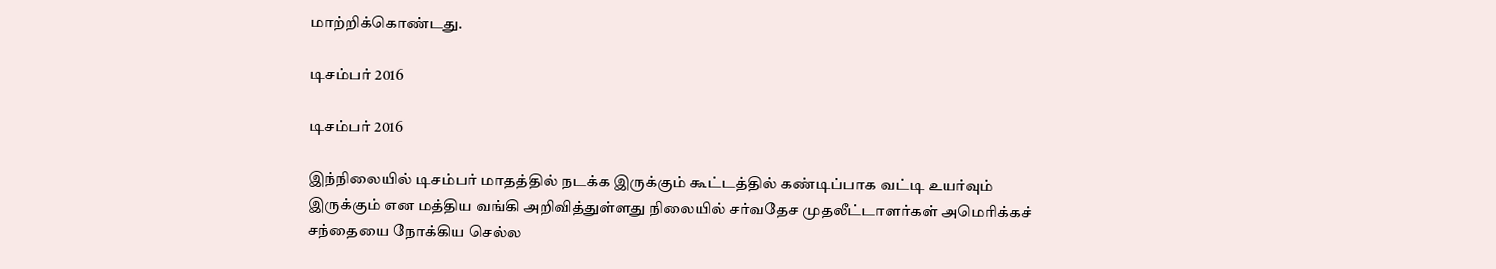மாற்றிக்கொண்டது.

டிசம்பர் 2016

டிசம்பர் 2016

இந்நிலையில் டிசம்பர் மாதத்தில் நடக்க இருக்கும் கூட்டத்தில் கண்டிப்பாக வட்டி உயர்வும் இருக்கும் என மத்திய வங்கி அறிவித்துள்ளது நிலையில் சர்வதேச முதலீட்டாளர்கள் அமெரிக்கச் சந்தையை நோக்கிய செல்ல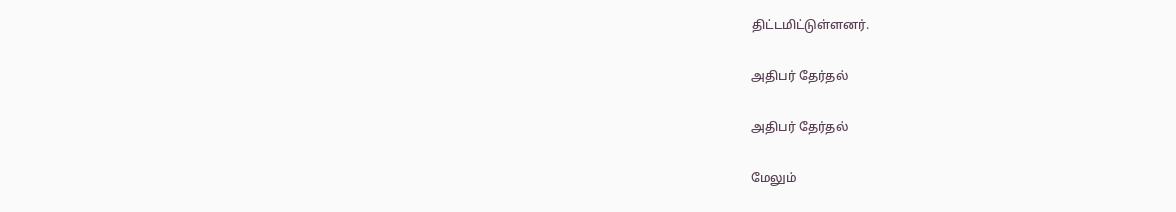திட்டமிட்டுள்ளனர்.

அதிபர் தேர்தல்

அதிபர் தேர்தல்

மேலும்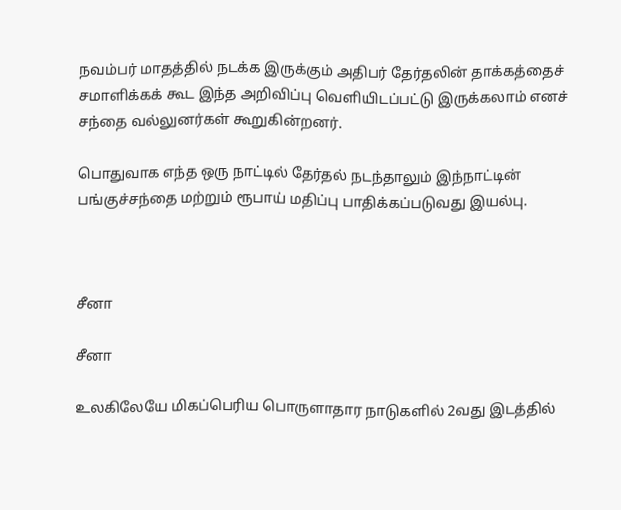நவம்பர் மாதத்தில் நடக்க இருக்கும் அதிபர் தேர்தலின் தாக்கத்தைச் சமாளிக்கக் கூட இந்த அறிவிப்பு வெளியிடப்பட்டு இருக்கலாம் எனச் சந்தை வல்லுனர்கள் கூறுகின்றனர்.

பொதுவாக எந்த ஒரு நாட்டில் தேர்தல் நடந்தாலும் இந்நாட்டின் பங்குச்சந்தை மற்றும் ரூபாய் மதிப்பு பாதிக்கப்படுவது இயல்பு.



சீனா

சீனா

உலகிலேயே மிகப்பெரிய பொருளாதார நாடுகளில் 2வது இடத்தில்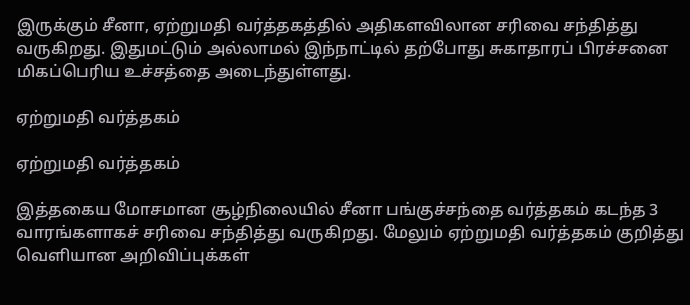இருக்கும் சீனா, ஏற்றுமதி வர்த்தகத்தில் அதிகளவிலான சரிவை சந்தித்து வருகிறது. இதுமட்டும் அல்லாமல் இந்நாட்டில் தற்போது சுகாதாரப் பிரச்சனை மிகப்பெரிய உச்சத்தை அடைந்துள்ளது.

ஏற்றுமதி வர்த்தகம்

ஏற்றுமதி வர்த்தகம்

இத்தகைய மோசமான சூழ்நிலையில் சீனா பங்குச்சந்தை வர்த்தகம் கடந்த 3 வாரங்களாகச் சரிவை சந்தித்து வருகிறது. மேலும் ஏற்றுமதி வர்த்தகம் குறித்து வெளியான அறிவிப்புக்கள்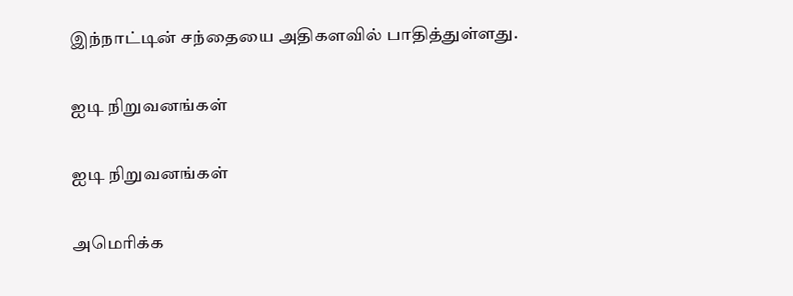இந்நாட்டின் சந்தையை அதிகளவில் பாதித்துள்ளது.

ஐடி நிறுவனங்கள்

ஐடி நிறுவனங்கள்

அமெரிக்க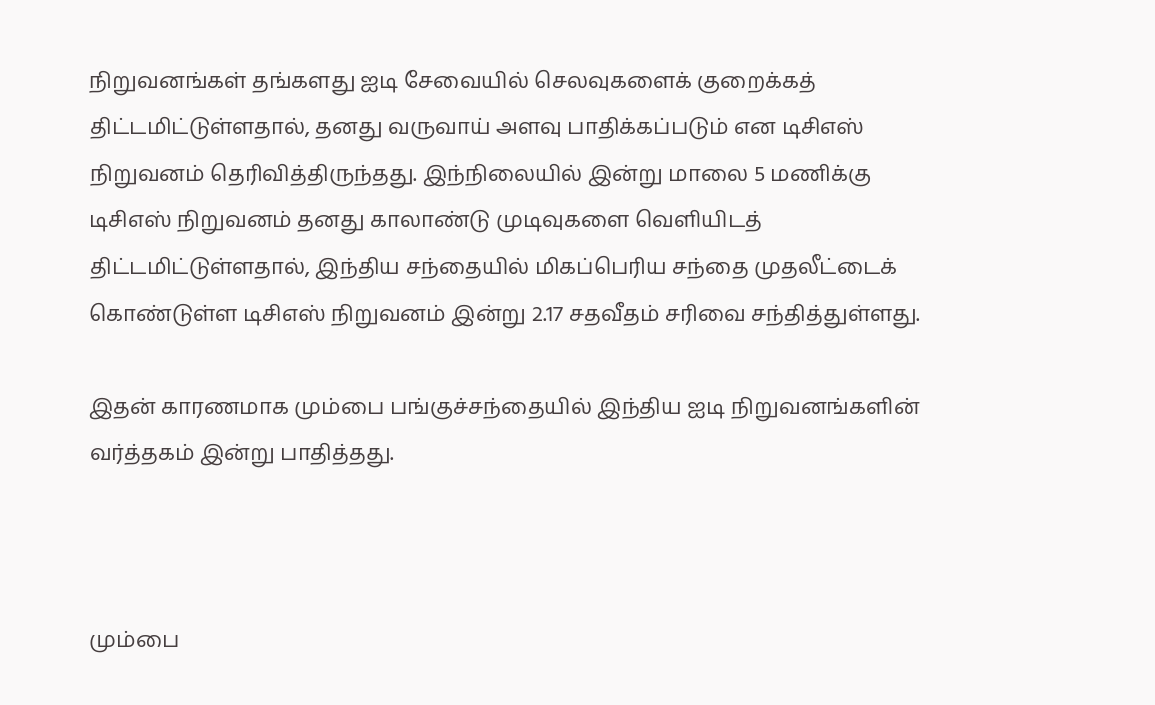நிறுவனங்கள் தங்களது ஐடி சேவையில் செலவுகளைக் குறைக்கத் திட்டமிட்டுள்ளதால், தனது வருவாய் அளவு பாதிக்கப்படும் என டிசிஎஸ் நிறுவனம் தெரிவித்திருந்தது. இந்நிலையில் இன்று மாலை 5 மணிக்கு டிசிஎஸ் நிறுவனம் தனது காலாண்டு முடிவுகளை வெளியிடத் திட்டமிட்டுள்ளதால், இந்திய சந்தையில் மிகப்பெரிய சந்தை முதலீட்டைக் கொண்டுள்ள டிசிஎஸ் நிறுவனம் இன்று 2.17 சதவீதம் சரிவை சந்தித்துள்ளது.

இதன் காரணமாக மும்பை பங்குச்சந்தையில் இந்திய ஐடி நிறுவனங்களின் வர்த்தகம் இன்று பாதித்தது.



மும்பை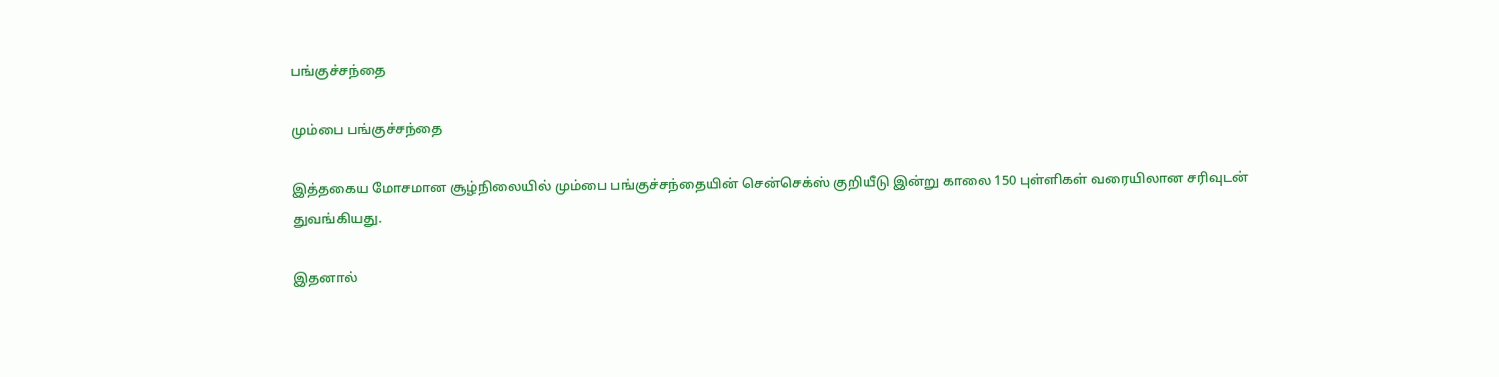பங்குச்சந்தை

மும்பை பங்குச்சந்தை

இத்தகைய மோசமான சூழ்நிலையில் மும்பை பங்குச்சந்தையின் சென்செக்ஸ் குறியீடு இன்று காலை 150 புள்ளிகள் வரையிலான சரிவுடன் துவங்கியது.

இதனால்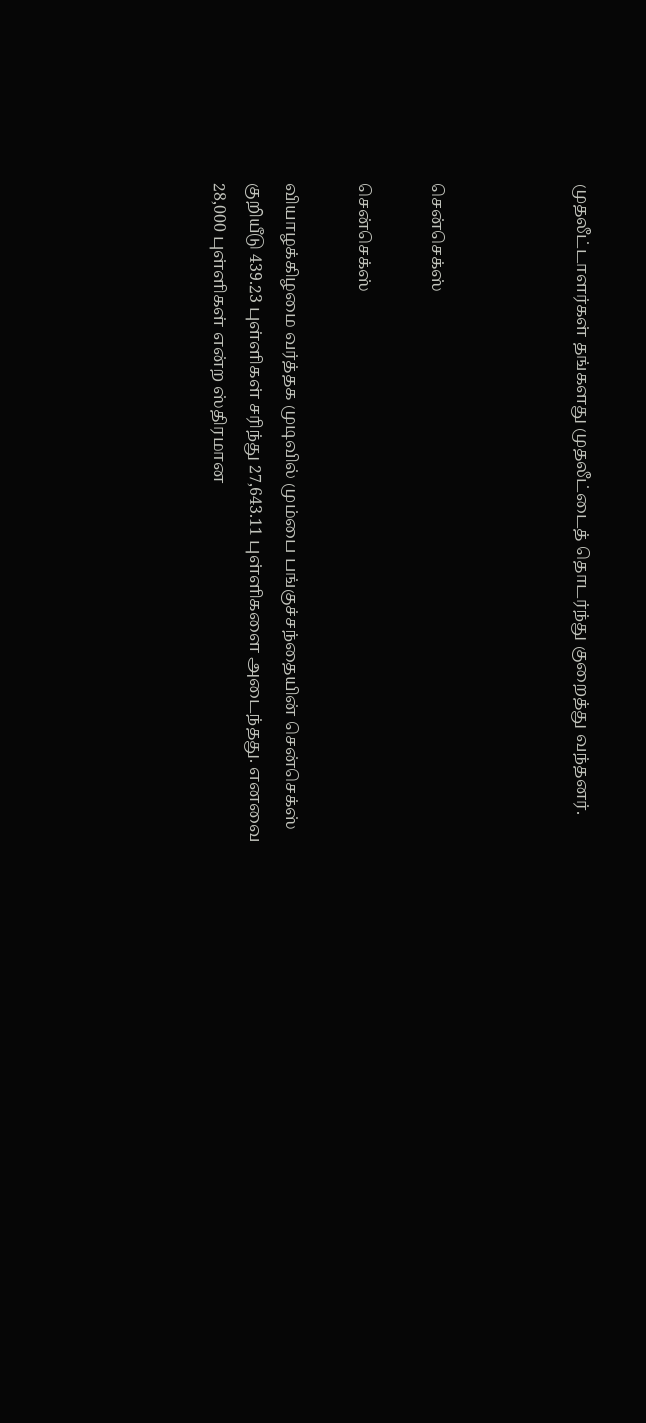முதலீட்டாளர்கள் தங்களது முதலீட்டைத் தொடர்ந்து குறைத்து வந்தனர்.



சென்செக்ஸ்

சென்செக்ஸ்

வியாழக்கிழமை வர்த்தக முடிவில் மும்பை பங்குச்சந்தையின் சென்செக்ஸ் குறியீடு 439.23 புள்ளிகள் சரிந்து 27,643.11 புள்ளிகளை அடைந்தது. எனவை 28,000 புள்ளிகள் என்ற ஸ்திரமான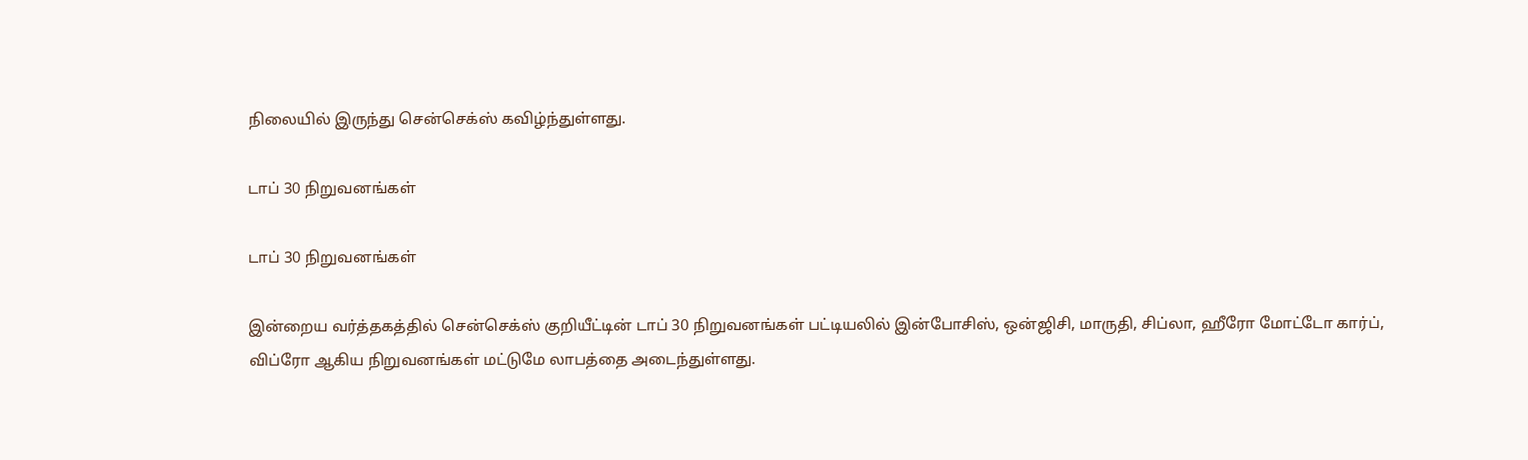நிலையில் இருந்து சென்செக்ஸ் கவிழ்ந்துள்ளது.

டாப் 30 நிறுவனங்கள்

டாப் 30 நிறுவனங்கள்

இன்றைய வர்த்தகத்தில் சென்செக்ஸ் குறியீட்டின் டாப் 30 நிறுவனங்கள் பட்டியலில் இன்போசிஸ், ஒன்ஜிசி, மாருதி, சிப்லா, ஹீரோ மோட்டோ கார்ப், விப்ரோ ஆகிய நிறுவனங்கள் மட்டுமே லாபத்தை அடைந்துள்ளது.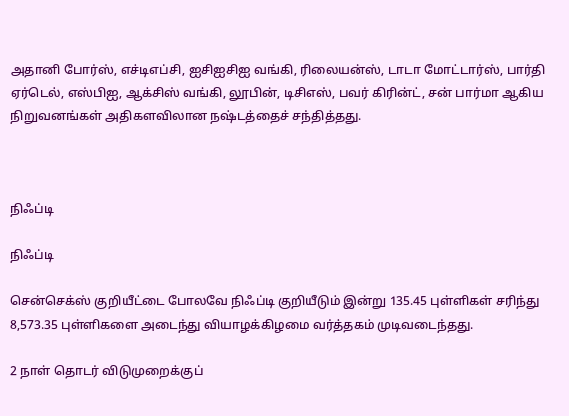அதானி போர்ஸ், எச்டிஎப்சி, ஐசிஐசிஐ வங்கி, ரிலையன்ஸ், டாடா மோட்டார்ஸ், பார்தி ஏர்டெல், எஸ்பிஐ, ஆக்சிஸ் வங்கி, லூபின், டிசிஎஸ், பவர் கிரின்ட், சன் பார்மா ஆகிய நிறுவனங்கள் அதிகளவிலான நஷ்டத்தைச் சந்தித்தது.



நிஃப்டி

நிஃப்டி

சென்செக்ஸ் குறியீட்டை போலவே நிஃப்டி குறியீடும் இன்று 135.45 புள்ளிகள் சரிந்து 8,573.35 புள்ளிகளை அடைந்து வியாழக்கிழமை வர்த்தகம் முடிவடைந்தது.

2 நாள் தொடர் விடுமுறைக்குப்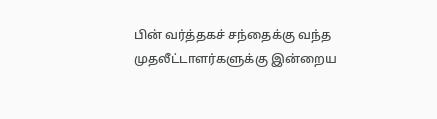பின் வர்த்தகச் சந்தைக்கு வந்த முதலீட்டாளர்களுக்கு இன்றைய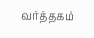வர்த்தகம்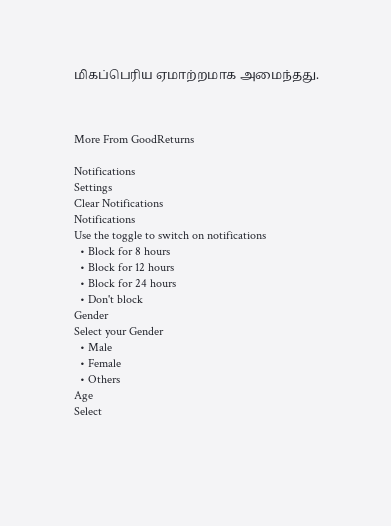மிகப்பெரிய ஏமாற்றமாக அமைந்தது.



More From GoodReturns

Notifications
Settings
Clear Notifications
Notifications
Use the toggle to switch on notifications
  • Block for 8 hours
  • Block for 12 hours
  • Block for 24 hours
  • Don't block
Gender
Select your Gender
  • Male
  • Female
  • Others
Age
Select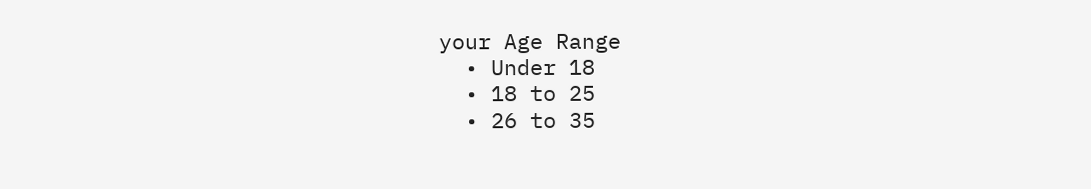your Age Range
  • Under 18
  • 18 to 25
  • 26 to 35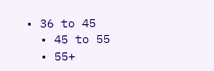• 36 to 45
  • 45 to 55
  • 55+